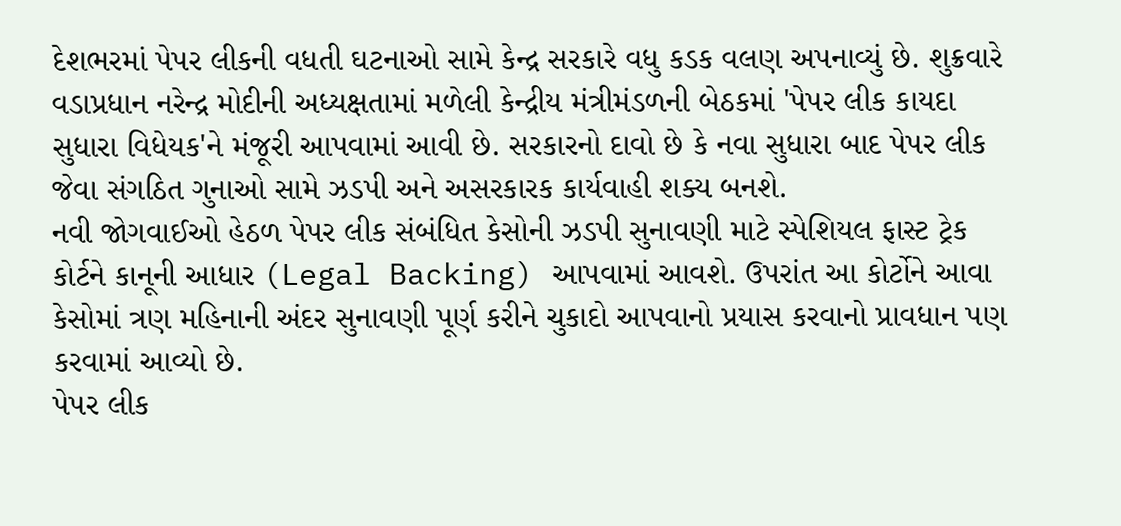દેશભરમાં પેપર લીકની વધતી ઘટનાઓ સામે કેન્દ્ર સરકારે વધુ કડક વલણ અપનાવ્યું છે. શુક્રવારે વડાપ્રધાન નરેન્દ્ર મોદીની અધ્યક્ષતામાં મળેલી કેન્દ્રીય મંત્રીમંડળની બેઠકમાં 'પેપર લીક કાયદા સુધારા વિધેયક'ને મંજૂરી આપવામાં આવી છે. સરકારનો દાવો છે કે નવા સુધારા બાદ પેપર લીક જેવા સંગઠિત ગુનાઓ સામે ઝડપી અને અસરકારક કાર્યવાહી શક્ય બનશે.
નવી જોગવાઈઓ હેઠળ પેપર લીક સંબંધિત કેસોની ઝડપી સુનાવણી માટે સ્પેશિયલ ફાસ્ટ ટ્રેક કોર્ટને કાનૂની આધાર (Legal Backing) આપવામાં આવશે. ઉપરાંત આ કોર્ટોને આવા કેસોમાં ત્રણ મહિનાની અંદર સુનાવણી પૂર્ણ કરીને ચુકાદો આપવાનો પ્રયાસ કરવાનો પ્રાવધાન પણ કરવામાં આવ્યો છે.
પેપર લીક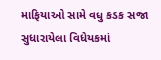માફિયાઓ સામે વધુ કડક સજા
સુધારાયેલા વિધેયકમાં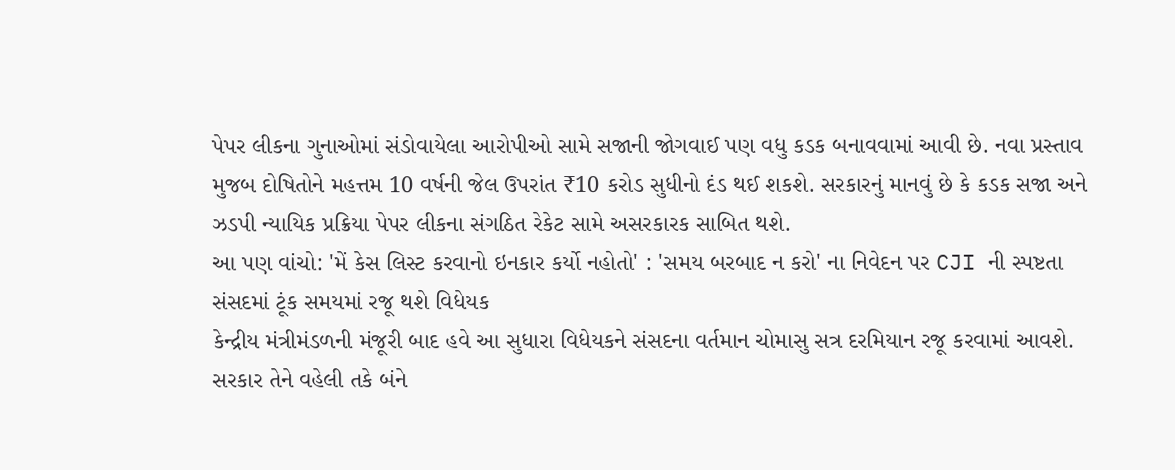પેપર લીકના ગુનાઓમાં સંડોવાયેલા આરોપીઓ સામે સજાની જોગવાઈ પણ વધુ કડક બનાવવામાં આવી છે. નવા પ્રસ્તાવ મુજબ દોષિતોને મહત્તમ 10 વર્ષની જેલ ઉપરાંત ₹10 કરોડ સુધીનો દંડ થઈ શકશે. સરકારનું માનવું છે કે કડક સજા અને ઝડપી ન્યાયિક પ્રક્રિયા પેપર લીકના સંગઠિત રેકેટ સામે અસરકારક સાબિત થશે.
આ પણ વાંચો: 'મેં કેસ લિસ્ટ કરવાનો ઇનકાર કર્યો નહોતો' : 'સમય બરબાદ ન કરો' ના નિવેદન પર CJI ની સ્પષ્ટતા
સંસદમાં ટૂંક સમયમાં રજૂ થશે વિધેયક
કેન્દ્રીય મંત્રીમંડળની મંજૂરી બાદ હવે આ સુધારા વિધેયકને સંસદના વર્તમાન ચોમાસુ સત્ર દરમિયાન રજૂ કરવામાં આવશે. સરકાર તેને વહેલી તકે બંને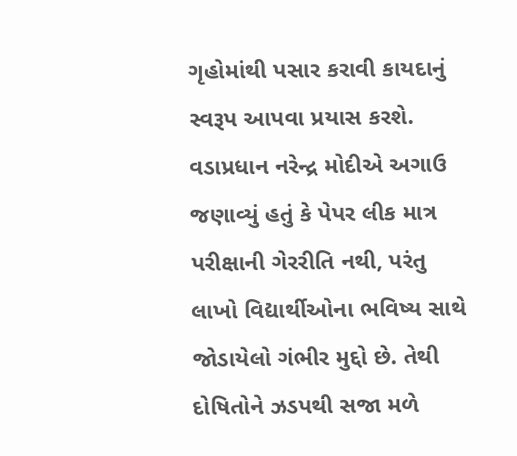ગૃહોમાંથી પસાર કરાવી કાયદાનું સ્વરૂપ આપવા પ્રયાસ કરશે.
વડાપ્રધાન નરેન્દ્ર મોદીએ અગાઉ જણાવ્યું હતું કે પેપર લીક માત્ર પરીક્ષાની ગેરરીતિ નથી, પરંતુ લાખો વિદ્યાર્થીઓના ભવિષ્ય સાથે જોડાયેલો ગંભીર મુદ્દો છે. તેથી દોષિતોને ઝડપથી સજા મળે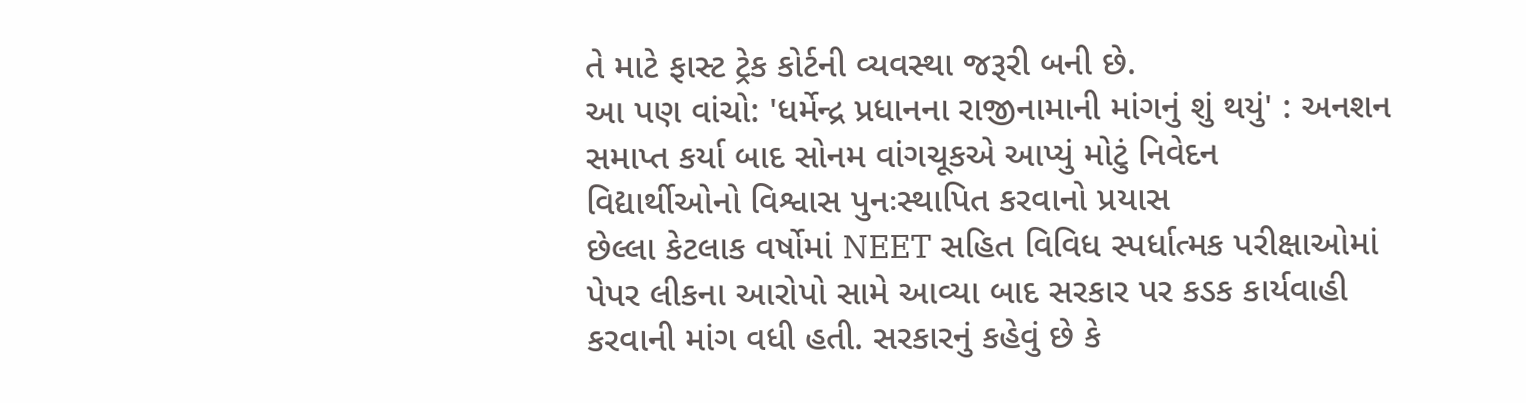તે માટે ફાસ્ટ ટ્રેક કોર્ટની વ્યવસ્થા જરૂરી બની છે.
આ પણ વાંચો: 'ધર્મેન્દ્ર પ્રધાનના રાજીનામાની માંગનું શું થયું' : અનશન સમાપ્ત કર્યા બાદ સોનમ વાંગચૂકએ આપ્યું મોટું નિવેદન
વિદ્યાર્થીઓનો વિશ્વાસ પુનઃસ્થાપિત કરવાનો પ્રયાસ
છેલ્લા કેટલાક વર્ષોમાં NEET સહિત વિવિધ સ્પર્ધાત્મક પરીક્ષાઓમાં પેપર લીકના આરોપો સામે આવ્યા બાદ સરકાર પર કડક કાર્યવાહી કરવાની માંગ વધી હતી. સરકારનું કહેવું છે કે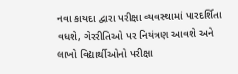નવા કાયદા દ્વારા પરીક્ષા વ્યવસ્થામાં પારદર્શિતા વધશે, ગેરરીતિઓ પર નિયંત્રણ આવશે અને લાખો વિદ્યાર્થીઓનો પરીક્ષા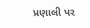પ્રણાલી પર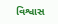વિશ્વાસ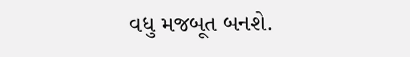વધુ મજબૂત બનશે.